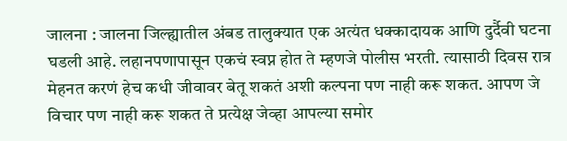जालना : जालना जिल्ह्यातील अंबड तालुक्यात एक अत्यंत धक्कादायक आणि दुर्दैवी घटना घडली आहे. लहानपणापासून एकचं स्वप्न होत ते म्हणजे पोलीस भरती. त्यासाठी दिवस रात्र मेहनत करणं हेच कधी जीवावर बेतू शकतं अशी कल्पना पण नाही करू शकत. आपण जे विचार पण नाही करू शकत ते प्रत्येक्ष जेव्हा आपल्या समोर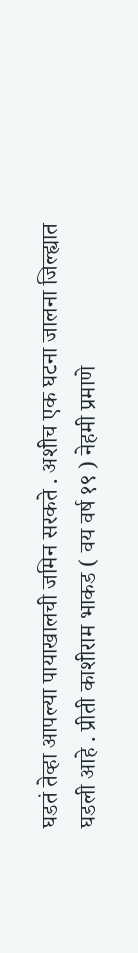घडतं तेव्हा आपल्या पायाखालची जमिन सरकते . अशीच एक घटना जालना जिल्ह्यात घडली आहे . प्रीती काशीराम भाकड ( वय वर्ष १९ ) नेहमी प्रमाणे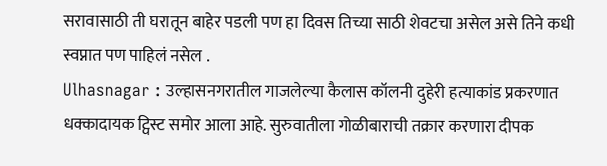सरावासाठी ती घरातून बाहेर पडली पण हा दिवस तिच्या साठी शेवटचा असेल असे तिने कधी स्वप्नात पण पाहिलं नसेल .
Ulhasnagar : उल्हासनगरातील गाजलेल्या कैलास कॉलनी दुहेरी हत्याकांड प्रकरणात धक्कादायक ट्विस्ट समोर आला आहे. सुरुवातीला गोळीबाराची तक्रार करणारा दीपक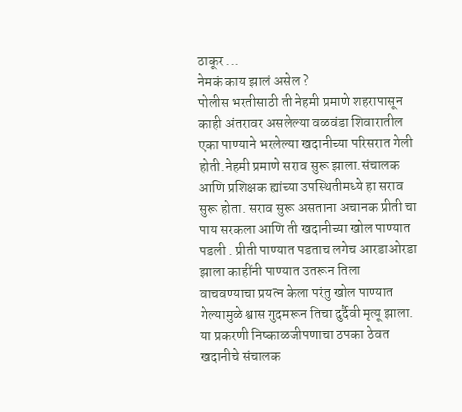ठाकूर ...
नेमकं काय झालं असेल ?
पोलीस भरतीसाठी ती नेहमी प्रमाणे शहरापासून काही अंतरावर असलेल्या वळवंडा शिवारातील एका पाण्याने भरलेल्या खदानीच्या परिसरात गेली होती.नेहमी प्रमाणे सराव सुरू झाला.संचालक आणि प्रशिक्षक ह्यांच्या उपस्थितीमध्ये हा सराव सुरू होता. सराव सुरू असताना अचानक प्रीती चा पाय सरकला आणि ती खदानीच्या खोल पाण्यात पडली . प्रीती पाण्यात पडताच लगेच आरडाओरडा झाला काहींनी पाण्यात उतरून तिला वाचवण्याचा प्रयत्न केला परंतु खोल पाण्यात गेल्यामुळे श्वास गुदमरून तिचा दुर्दैवी मृत्यू झाला. या प्रकरणी निष्काळजीपणाचा ठपका ठेवत खदानीचे संचालक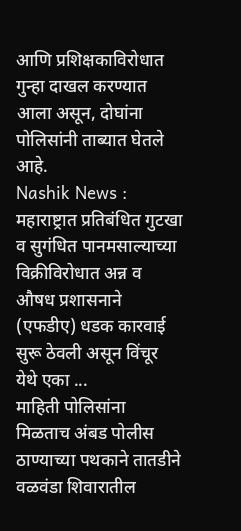आणि प्रशिक्षकाविरोधात गुन्हा दाखल करण्यात आला असून, दोघांना पोलिसांनी ताब्यात घेतले आहे.
Nashik News : महाराष्ट्रात प्रतिबंधित गुटखा व सुगंधित पानमसाल्याच्या विक्रीविरोधात अन्न व औषध प्रशासनाने (एफडीए) धडक कारवाई सुरू ठेवली असून विंचूर येथे एका ...
माहिती पोलिसांना मिळताच अंबड पोलीस ठाण्याच्या पथकाने तातडीने वळवंडा शिवारातील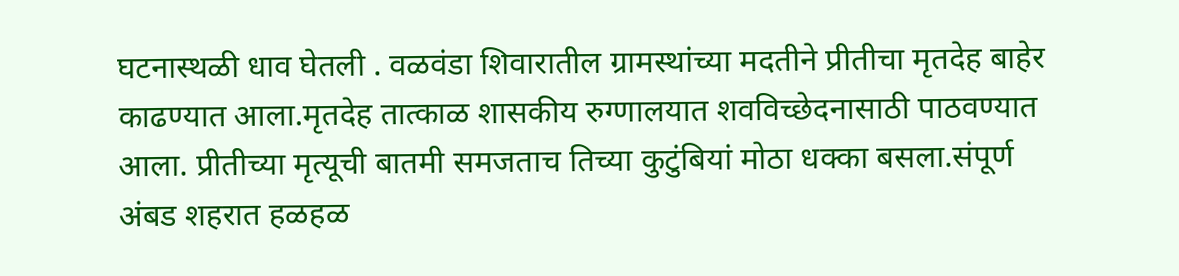घटनास्थळी धाव घेतली . वळवंडा शिवारातील ग्रामस्थांच्या मदतीने प्रीतीचा मृतदेह बाहेर काढण्यात आला.मृतदेह तात्काळ शासकीय रुग्णालयात शवविच्छेदनासाठी पाठवण्यात आला. प्रीतीच्या मृत्यूची बातमी समजताच तिच्या कुटुंबियां मोठा धक्का बसला.संपूर्ण अंबड शहरात हळहळ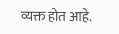व्यक्त होत आहे.